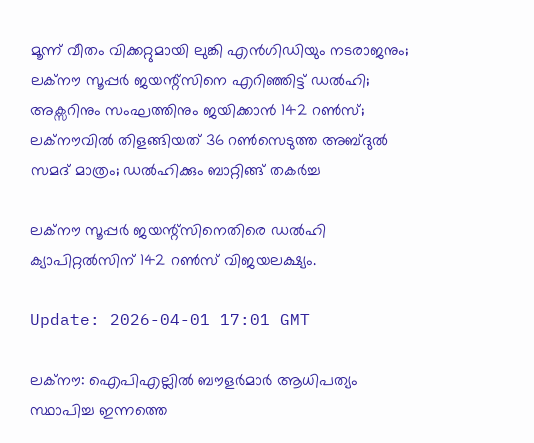മൂന്ന് വീതം വിക്കറ്റുമായി ലുങ്കി എന്‍ഗിഡിയും നടരാജനും; ലക്നൗ സൂപ്പര്‍ ജയന്റ്സിനെ എറിഞ്ഞിട്ട് ഡല്‍ഹി; അക്സറിനും സംഘത്തിനും ജയിക്കാന്‍ 142 റണ്‍സ്; ലക്നൗവില്‍ തിളങ്ങിയത് 36 റണ്‍സെടുത്ത അബ്ദുല്‍ സമദ് മാത്രം; ഡല്‍ഹിക്കും ബാറ്റിങ്ങ് തകര്‍ച്ച

ലക്നൗ സൂപ്പര്‍ ജയന്റ്സിനെതിരെ ഡല്‍ഹി ക്യാപിറ്റല്‍സിന് 142 റണ്‍സ് വിജയലക്ഷ്യം.

Update: 2026-04-01 17:01 GMT

ലക്നൗ: ഐപിഎല്ലില്‍ ബൗളര്‍മാര്‍ ആധിപത്യം സ്ഥാപിച്ച ഇന്നത്തെ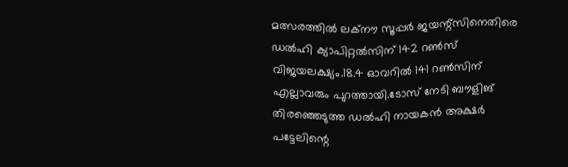മത്സരത്തില്‍ ലക്നൗ സൂപ്പര്‍ ജയന്റ്സിനെതിരെ ഡല്‍ഹി ക്യാപിറ്റല്‍സിന് 142 റണ്‍സ് വിജയലക്ഷ്യം.18.4 ഓവറില്‍ 141 റണ്‍സിന് എല്ലാവരും പുറത്തായി.ടോസ് നേടി ബൗളിങ് തിരഞ്ഞെടുത്ത ഡല്‍ഹി നായകന്‍ അക്ഷര്‍ പട്ടേലിന്റെ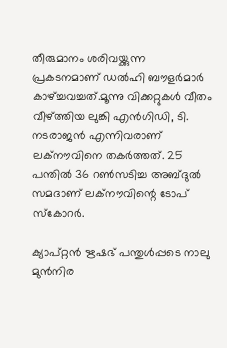തീരുമാനം ശരിവയ്ക്കുന്ന പ്രകടനമാണ് ഡല്‍ഹി ബൗളര്‍മാര്‍ കാഴ്ച്ചവച്ചത്.മൂന്നു വിക്കറ്റുകള്‍ വീതം വീഴ്ത്തിയ ലുങ്കി എന്‍ഗിഡി, ടി. നടരാജന്‍ എന്നിവരാണ് ലക്നൗവിനെ തകര്‍ത്തത്. 25 പന്തില്‍ 36 റണ്‍സടിച്ച അബ്ദുല്‍ സമദാണ് ലക്നൗവിന്റെ ടോപ് സ്‌കോറര്‍.

ക്യാപ്റ്റന്‍ ഋഷഭ് പന്തുള്‍പ്പടെ നാലു മുന്‍നിര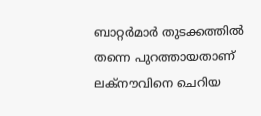ബാറ്റര്‍മാര്‍ തുടക്കത്തില്‍ തന്നെ പുറത്തായതാണ് ലക്നൗവിനെ ചെറിയ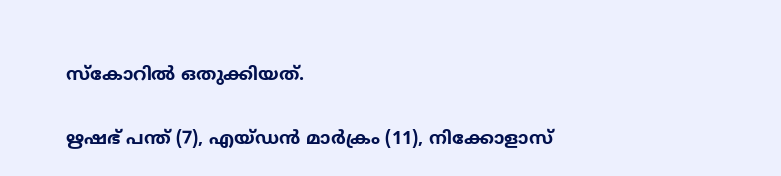സ്‌കോറില്‍ ഒതുക്കിയത്.

ഋഷഭ് പന്ത് (7), എയ്ഡന്‍ മാര്‍ക്രം (11), നിക്കോളാസ്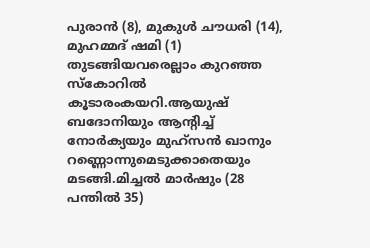പുരാന്‍ (8), മുകുള്‍ ചൗധരി (14), മുഹമ്മദ് ഷമി (1) തുടങ്ങിയവരെല്ലാം കുറഞ്ഞ സ്‌കോറില്‍ കൂടാരംകയറി.ആയുഷ് ബദോനിയും ആന്റിച്ച് നോര്‍ക്യയും മുഹ്‌സന്‍ ഖാനും റണ്ണൊന്നുമെടുക്കാതെയും മടങ്ങി.മിച്ചല്‍ മാര്‍ഷും (28 പന്തില്‍ 35)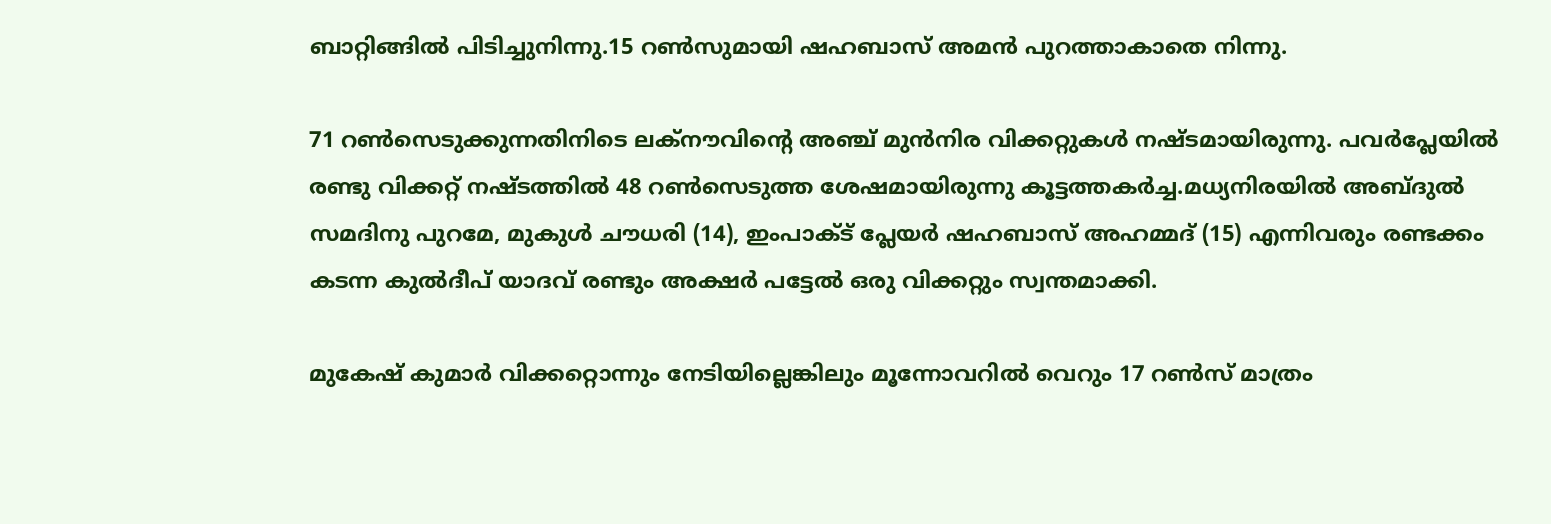ബാറ്റിങ്ങില്‍ പിടിച്ചുനിന്നു.15 റണ്‍സുമായി ഷഹബാസ് അമന്‍ പുറത്താകാതെ നിന്നു.

71 റണ്‍സെടുക്കുന്നതിനിടെ ലക്നൗവിന്റെ അഞ്ച് മുന്‍നിര വിക്കറ്റുകള്‍ നഷ്ടമായിരുന്നു. പവര്‍പ്ലേയില്‍ രണ്ടു വിക്കറ്റ് നഷ്ടത്തില്‍ 48 റണ്‍സെടുത്ത ശേഷമായിരുന്നു കൂട്ടത്തകര്‍ച്ച.മധ്യനിരയില്‍ അബ്ദുല്‍ സമദിനു പുറമേ, മുകുള്‍ ചൗധരി (14), ഇംപാക്ട് പ്ലേയര്‍ ഷഹബാസ് അഹമ്മദ് (15) എന്നിവരും രണ്ടക്കം കടന്ന കുല്‍ദീപ് യാദവ് രണ്ടും അക്ഷര്‍ പട്ടേല്‍ ഒരു വിക്കറ്റും സ്വന്തമാക്കി.

മുകേഷ് കുമാര്‍ വിക്കറ്റൊന്നും നേടിയില്ലെങ്കിലും മൂന്നോവറില്‍ വെറും 17 റണ്‍സ് മാത്രം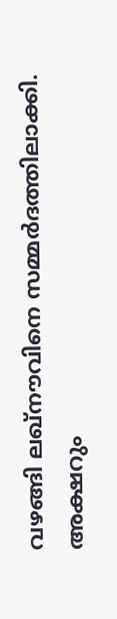വഴങ്ങി ലഖ്‌നൗവിനെ സമ്മര്‍ദത്തിലാക്കി. അക്ഷറും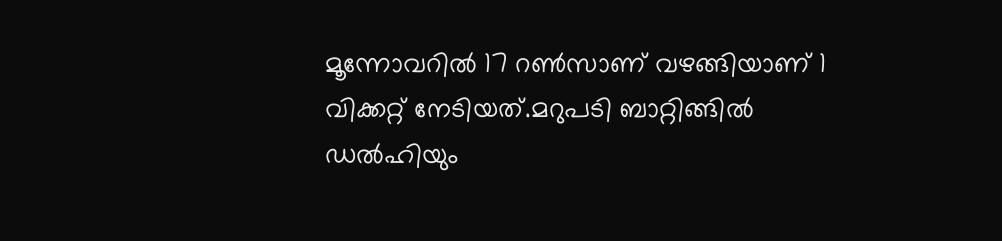മൂന്നോവറില്‍ 17 റണ്‍സാണ് വഴങ്ങിയാണ് 1 വിക്കറ്റ് നേടിയത്.മറുപടി ബാറ്റിങ്ങില്‍ ഡല്‍ഹിയും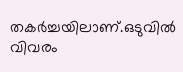തകര്‍ച്ചയിലാണ്.ഒടുവില്‍ വിവരം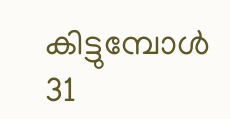കിട്ടുമ്പോള്‍ 31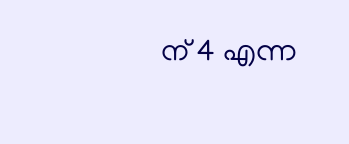ന് 4 എന്ന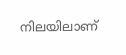നിലയിലാണ്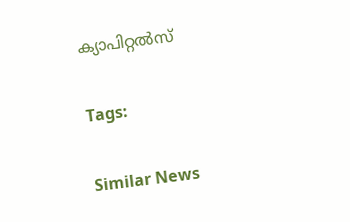ക്യാപിറ്റല്‍സ്

Tags:

Similar News